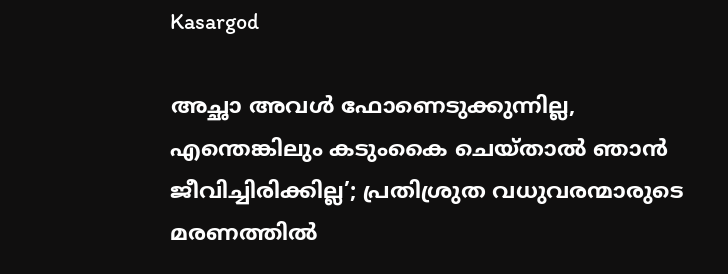Kasargod

അച്ഛാ അവൾ ഫോണെടുക്കുന്നില്ല, എന്തെങ്കിലും കടുംകൈ ചെയ്താൽ ഞാൻ ജീവിച്ചിരിക്കില്ല’; പ്രതിശ്രുത വധുവരന്മാരുടെ മരണത്തിൽ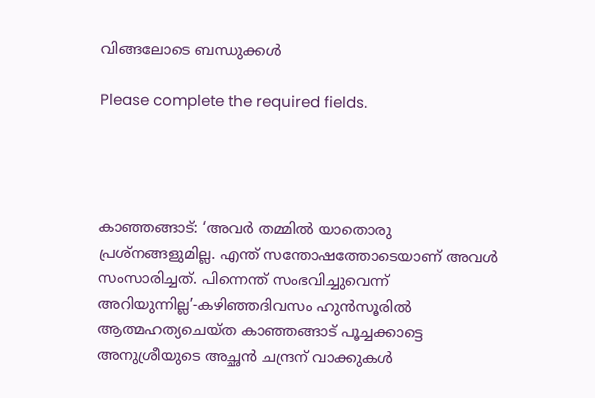വിങ്ങലോടെ ബന്ധുക്കൾ

Please complete the required fields.




കാഞ്ഞങ്ങാട്: ‘അവർ തമ്മിൽ യാതൊരു പ്രശ്നങ്ങളുമില്ല. എന്ത് സന്തോഷത്തോടെയാണ് അവൾ സംസാരിച്ചത്. പിന്നെന്ത് സംഭവിച്ചുവെന്ന് അറിയുന്നില്ല’-കഴിഞ്ഞദിവസം ഹുൻസൂരിൽ ആത്മഹത്യചെയ്ത കാഞ്ഞങ്ങാട് പൂച്ചക്കാട്ടെ അനുശ്രീയുടെ അച്ഛൻ ചന്ദ്രന് വാക്കുകൾ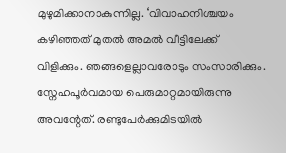മുഴുമിക്കാനാകുന്നില്ല. ‘വിവാഹനിശ്ചയം കഴിഞ്ഞത് മുതൽ അമൽ വീട്ടിലേക്ക് വിളിക്കും. ഞങ്ങളെല്ലാവരോടും സംസാരിക്കും. സ്നേഹപൂർവമായ പെരുമാറ്റമായിരുന്നു അവന്റേത്. രണ്ടുപേർക്കുമിടയിൽ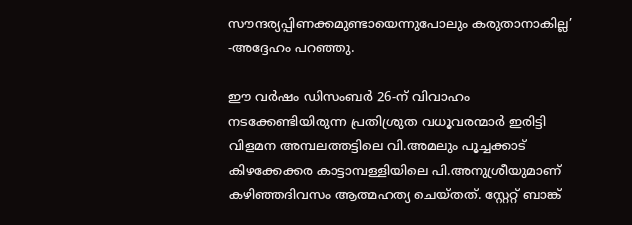സൗന്ദര്യപ്പിണക്കമുണ്ടായെന്നുപോലും കരുതാനാകില്ല’ -അദ്ദേഹം പറഞ്ഞു.

ഈ വർഷം ഡിസംബർ 26-ന് വിവാഹം നടക്കേണ്ടിയിരുന്ന പ്രതിശ്രുത വധൂവരന്മാർ ഇരിട്ടി വിളമന അമ്പലത്തട്ടിലെ വി.അമലും പൂച്ചക്കാട് കിഴക്കേക്കര കാട്ടാമ്പള്ളിയിലെ പി.അനുശ്രീയുമാണ് കഴിഞ്ഞദിവസം ആത്മഹത്യ ചെയ്തത്. സ്റ്റേറ്റ് ബാങ്ക്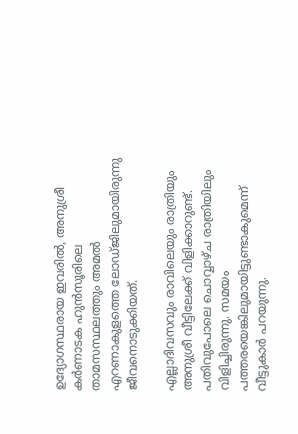ഉദ്യോഗസ്ഥരായ ഇവരിൽ, അനുശ്രീ കർണാടക ഹുൻസൂരിലെ താമസസ്ഥലത്തും അമൽ എറണാകുളത്തെ ലോഡ്ജിലുമായിരുന്നു ജീവനൊടുക്കിയത്.

എല്ലാദിവസവും രാവിലെയും രാത്രിയും അനുശ്രീ വീട്ടിലേക്ക് വിളിക്കാറുണ്ട്. പതിവുപോലെ ചൊവ്വാഴ്ച രാത്രിയിലും വിളിച്ചിരുന്നു. സമയം പത്തരയെങ്കിലുമായിട്ടുണ്ടാകുമെന്ന് വീട്ടുകാർ പറയുന്നു.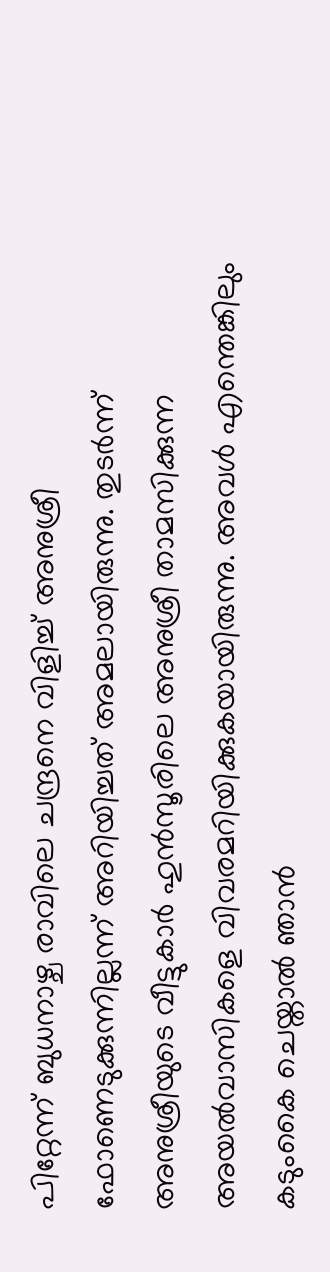പിറ്റേന്ന് ബുധനാഴ്ച രാവിലെ ചന്ദ്രനെ വിളിച്ച് അനുശ്രീ ഫോണെടുക്കുന്നില്ലന്ന് അറിയിച്ചത് അമലായിരുന്നു. തുടർന്ന് അനുശ്രീയുടെ വീട്ടുകാർ ഹുൻസൂരിലെ അനുശ്രീ താമസിക്കുന്ന അയൽവാസികളെ വിവരമറിയിക്കുകയായിരുന്നു. അവൾ എന്തെങ്കിലും കടുംകൈ ചെയ്താൽ ഞാൻ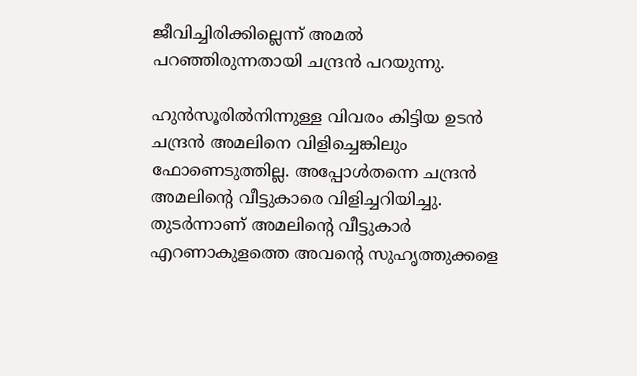ജീവിച്ചിരിക്കില്ലെന്ന് അമൽ പറഞ്ഞിരുന്നതായി ചന്ദ്രൻ പറയുന്നു.

ഹുൻസൂരിൽനിന്നുള്ള വിവരം കിട്ടിയ ഉടൻ ചന്ദ്രൻ അമലിനെ വിളിച്ചെങ്കിലും ഫോണെടുത്തില്ല. അപ്പോൾതന്നെ ചന്ദ്രൻ അമലിന്റെ വീട്ടുകാരെ വിളിച്ചറിയിച്ചു. തുടർന്നാണ് അമലിന്റെ വീട്ടുകാർ എറണാകുളത്തെ അവന്റെ സുഹൃത്തുക്കളെ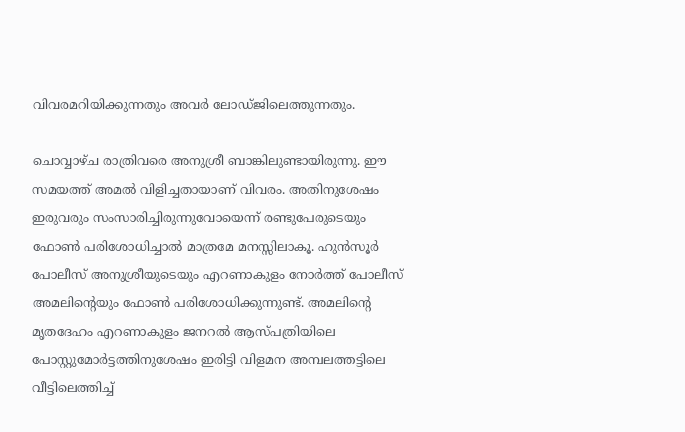വിവരമറിയിക്കുന്നതും അവർ ലോഡ്ജിലെത്തുന്നതും.

ചൊവ്വാഴ്ച രാത്രിവരെ അനുശ്രീ ബാങ്കിലുണ്ടായിരുന്നു. ഈ സമയത്ത് അമൽ വിളിച്ചതായാണ് വിവരം. അതിനുശേഷം ഇരുവരും സംസാരിച്ചിരുന്നുവോയെന്ന് രണ്ടുപേരുടെയും ഫോൺ പരിശോധിച്ചാൽ മാത്രമേ മനസ്സിലാകൂ. ഹുൻസൂർ പോലീസ് അനുശ്രീയുടെയും എറണാകുളം നോർത്ത് പോലീസ് അമലിന്റെയും ഫോൺ പരിശോധിക്കുന്നുണ്ട്. അമലിന്റെ മൃതദേഹം എറണാകുളം ജനറൽ ആസ്പത്രിയിലെ പോസ്റ്റുമോർട്ടത്തിനുശേഷം ഇരിട്ടി വിളമന അമ്പലത്തട്ടിലെ വീട്ടിലെത്തിച്ച്‌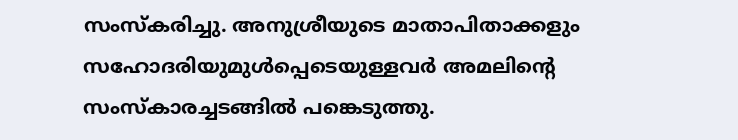സംസ്കരിച്ചു. അനുശ്രീയുടെ മാതാപിതാക്കളും സഹോദരിയുമുൾപ്പെടെയുള്ളവർ അമലിന്റെ സംസ്കാരച്ചടങ്ങിൽ പങ്കെടുത്തു.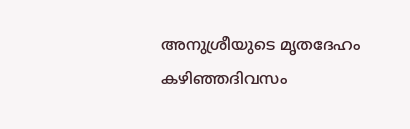അനുശ്രീയുടെ മൃതദേഹം കഴിഞ്ഞദിവസം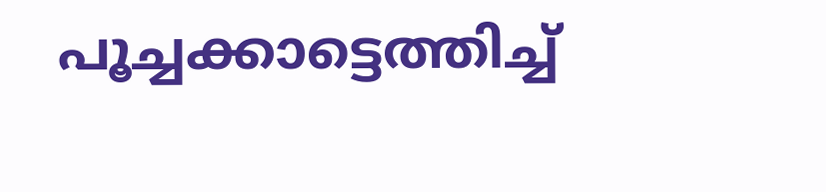പൂച്ചക്കാട്ടെത്തിച്ച്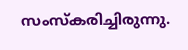സംസ്കരിച്ചിരുന്നു.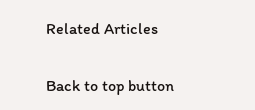Related Articles

Back to top button